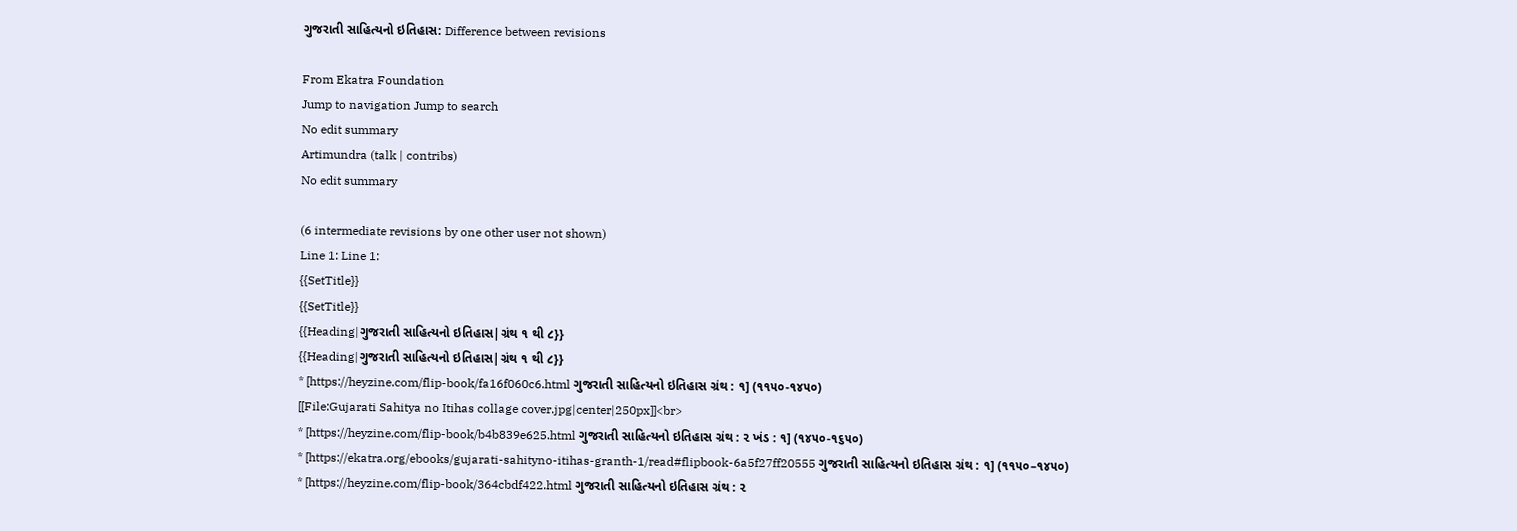ગુજરાતી સાહિત્યનો ઇતિહાસ: Difference between revisions

From Ekatra Foundation
Jump to navigation Jump to search
No edit summary
Artimundra (talk | contribs)
No edit summary

(6 intermediate revisions by one other user not shown)
Line 1: Line 1:
{{SetTitle}}
{{SetTitle}}
{{Heading|ગુજરાતી સાહિત્યનો ઇતિહાસ|ગ્રંથ ૧ થી ૮}}
{{Heading|ગુજરાતી સાહિત્યનો ઇતિહાસ|ગ્રંથ ૧ થી ૮}}
* [https://heyzine.com/flip-book/fa16f060c6.html ગુજરાતી સાહિત્યનો ઇતિહાસ ગ્રંથ : ૧] (૧૧૫૦-૧૪૫૦)
[[File:Gujarati Sahitya no Itihas collage cover.jpg|center|250px]]<br>
* [https://heyzine.com/flip-book/b4b839e625.html ગુજરાતી સાહિત્યનો ઇતિહાસ ગ્રંથ : ૨ ખંડ : ૧] (૧૪૫૦-૧૬૫૦)
* [https://ekatra.org/ebooks/gujarati-sahityno-itihas-granth-1/read#flipbook-6a5f27ff20555 ગુજરાતી સાહિત્યનો ઇતિહાસ ગ્રંથ : ૧] (૧૧૫૦–૧૪૫૦)
* [https://heyzine.com/flip-book/364cbdf422.html ગુજરાતી સાહિત્યનો ઇતિહાસ ગ્રંથ : ૨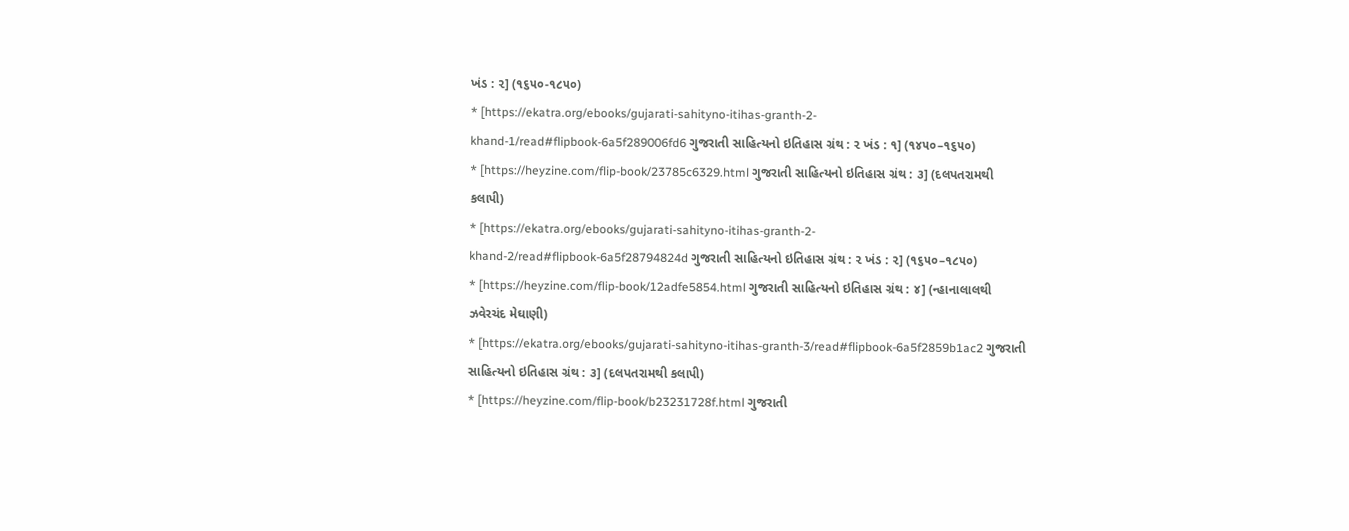ખંડ : ૨] (૧૬૫૦-૧૮૫૦)
* [https://ekatra.org/ebooks/gujarati-sahityno-itihas-granth-2-khand-1/read#flipbook-6a5f289006fd6 ગુજરાતી સાહિત્યનો ઇતિહાસ ગ્રંથ : ૨ ખંડ : ૧] (૧૪૫૦–૧૬૫૦)
* [https://heyzine.com/flip-book/23785c6329.html ગુજરાતી સાહિત્યનો ઇતિહાસ ગ્રંથ : ૩] (દલપતરામથી કલાપી)
* [https://ekatra.org/ebooks/gujarati-sahityno-itihas-granth-2-khand-2/read#flipbook-6a5f28794824d ગુજરાતી સાહિત્યનો ઇતિહાસ ગ્રંથ : ૨ ખંડ : ૨] (૧૬૫૦–૧૮૫૦)
* [https://heyzine.com/flip-book/12adfe5854.html ગુજરાતી સાહિત્યનો ઇતિહાસ ગ્રંથ : ૪] (ન્હાનાલાલથી ઝવેરચંદ મેઘાણી)
* [https://ekatra.org/ebooks/gujarati-sahityno-itihas-granth-3/read#flipbook-6a5f2859b1ac2 ગુજરાતી સાહિત્યનો ઇતિહાસ ગ્રંથ : ૩] (દલપતરામથી કલાપી)
* [https://heyzine.com/flip-book/b23231728f.html ગુજરાતી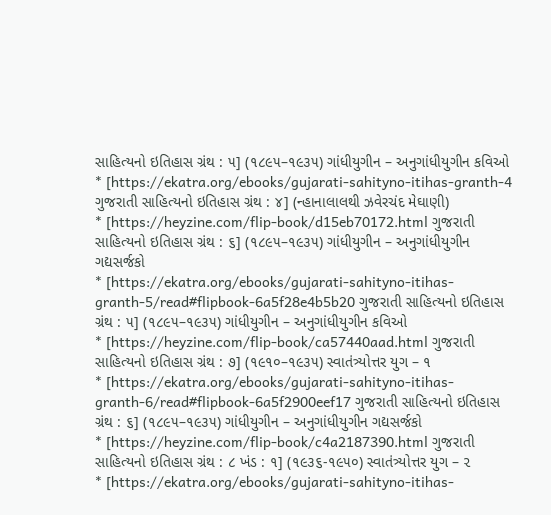સાહિત્યનો ઇતિહાસ ગ્રંથ : ૫] (૧૮૯૫–૧૯૩૫) ગાંધીયુગીન – અનુગાંધીયુગીન કવિઓ
* [https://ekatra.org/ebooks/gujarati-sahityno-itihas-granth-4 ગુજરાતી સાહિત્યનો ઇતિહાસ ગ્રંથ : ૪] (ન્હાનાલાલથી ઝવેરચંદ મેઘાણી)
* [https://heyzine.com/flip-book/d15eb70172.html ગુજરાતી સાહિત્યનો ઇતિહાસ ગ્રંથ : ૬] (૧૮૯૫–૧૯૩૫) ગાંધીયુગીન – અનુગાંધીયુગીન ગદ્યસર્જકો
* [https://ekatra.org/ebooks/gujarati-sahityno-itihas-granth-5/read#flipbook-6a5f28e4b5b20 ગુજરાતી સાહિત્યનો ઇતિહાસ ગ્રંથ : ૫] (૧૮૯૫–૧૯૩૫) ગાંધીયુગીન – અનુગાંધીયુગીન કવિઓ
* [https://heyzine.com/flip-book/ca57440aad.html ગુજરાતી સાહિત્યનો ઇતિહાસ ગ્રંથ : ૭] (૧૯૧૦–૧૯૩૫) સ્વાતંત્ર્યોત્તર યુગ – ૧
* [https://ekatra.org/ebooks/gujarati-sahityno-itihas-granth-6/read#flipbook-6a5f2900eef17 ગુજરાતી સાહિત્યનો ઇતિહાસ ગ્રંથ : ૬] (૧૮૯૫–૧૯૩૫) ગાંધીયુગીન – અનુગાંધીયુગીન ગદ્યસર્જકો
* [https://heyzine.com/flip-book/c4a2187390.html ગુજરાતી સાહિત્યનો ઇતિહાસ ગ્રંથ : ૮ ખંડ : ૧] (૧૯૩૬-૧૯૫૦) સ્વાતંત્ર્યોત્તર યુગ – ૨
* [https://ekatra.org/ebooks/gujarati-sahityno-itihas-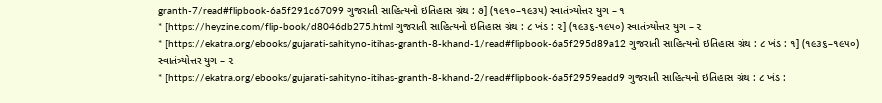granth-7/read#flipbook-6a5f291c67099 ગુજરાતી સાહિત્યનો ઇતિહાસ ગ્રંથ : ૭] (૧૯૧૦–૧૯૩૫) સ્વાતંત્ર્યોત્તર યુગ – ૧
* [https://heyzine.com/flip-book/d8046db275.html ગુજરાતી સાહિત્યનો ઇતિહાસ ગ્રંથ : ૮ ખંડ : ૨] (૧૯૩૬-૧૯૫૦) સ્વાતંત્ર્યોત્તર યુગ – ૨
* [https://ekatra.org/ebooks/gujarati-sahityno-itihas-granth-8-khand-1/read#flipbook-6a5f295d89a12 ગુજરાતી સાહિત્યનો ઇતિહાસ ગ્રંથ : ૮ ખંડ : ૧] (૧૯૩૬–૧૯૫૦) સ્વાતંત્ર્યોત્તર યુગ – ૨
* [https://ekatra.org/ebooks/gujarati-sahityno-itihas-granth-8-khand-2/read#flipbook-6a5f2959eadd9 ગુજરાતી સાહિત્યનો ઇતિહાસ ગ્રંથ : ૮ ખંડ :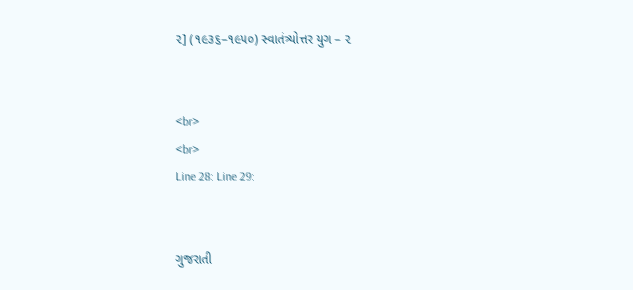૨] (૧૯૩૬–૧૯૫૦) સ્વાતંત્ર્યોત્તર યુગ – ૨


<br>
<br>
Line 28: Line 29:


ગુજરાતી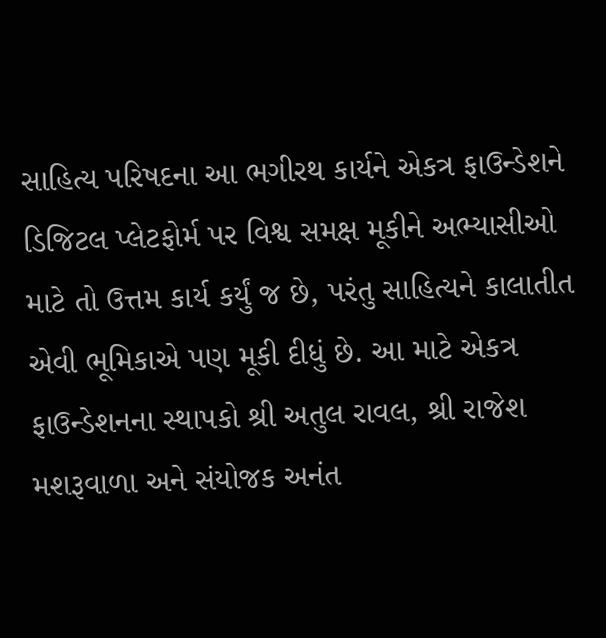સાહિત્ય પરિષદના આ ભગીરથ કાર્યને એકત્ર ફાઉન્ડેશને ડિજિટલ પ્લેટફોર્મ પર વિશ્વ સમક્ષ મૂકીને અભ્યાસીઓ માટે તો ઉત્તમ કાર્ય કર્યું જ છે, પરંતુ સાહિત્યને કાલાતીત એવી ભૂમિકાએ પણ મૂકી દીધું છે. આ માટે એકત્ર ફાઉન્ડેશનના સ્થાપકો શ્રી અતુલ રાવલ, શ્રી રાજેશ મશરૂવાળા અને સંયોજક અનંત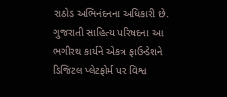રાઠોડ અભિનંદનના અધિકારી છે.
ગુજરાતી સાહિત્ય પરિષદના આ ભગીરથ કાર્યને એકત્ર ફાઉન્ડેશને ડિજિટલ પ્લેટફોર્મ પર વિશ્વ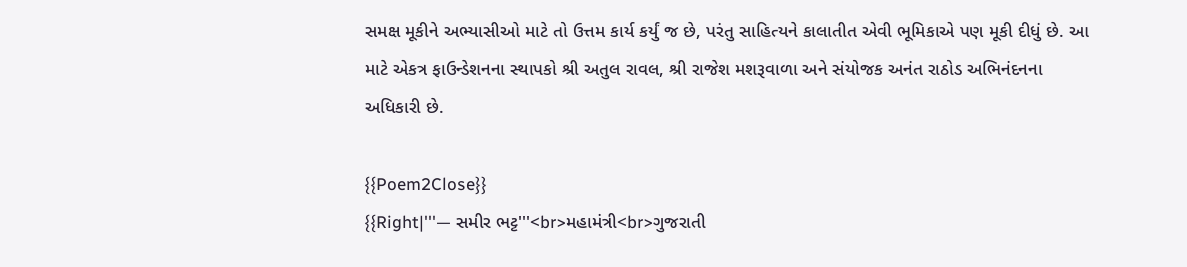સમક્ષ મૂકીને અભ્યાસીઓ માટે તો ઉત્તમ કાર્ય કર્યું જ છે, પરંતુ સાહિત્યને કાલાતીત એવી ભૂમિકાએ પણ મૂકી દીધું છે. આ માટે એકત્ર ફાઉન્ડેશનના સ્થાપકો શ્રી અતુલ રાવલ, શ્રી રાજેશ મશરૂવાળા અને સંયોજક અનંત રાઠોડ અભિનંદનના અધિકારી છે.

{{Poem2Close}}
{{Right|'''— સમીર ભટ્ટ'''<br>મહામંત્રી<br>ગુજરાતી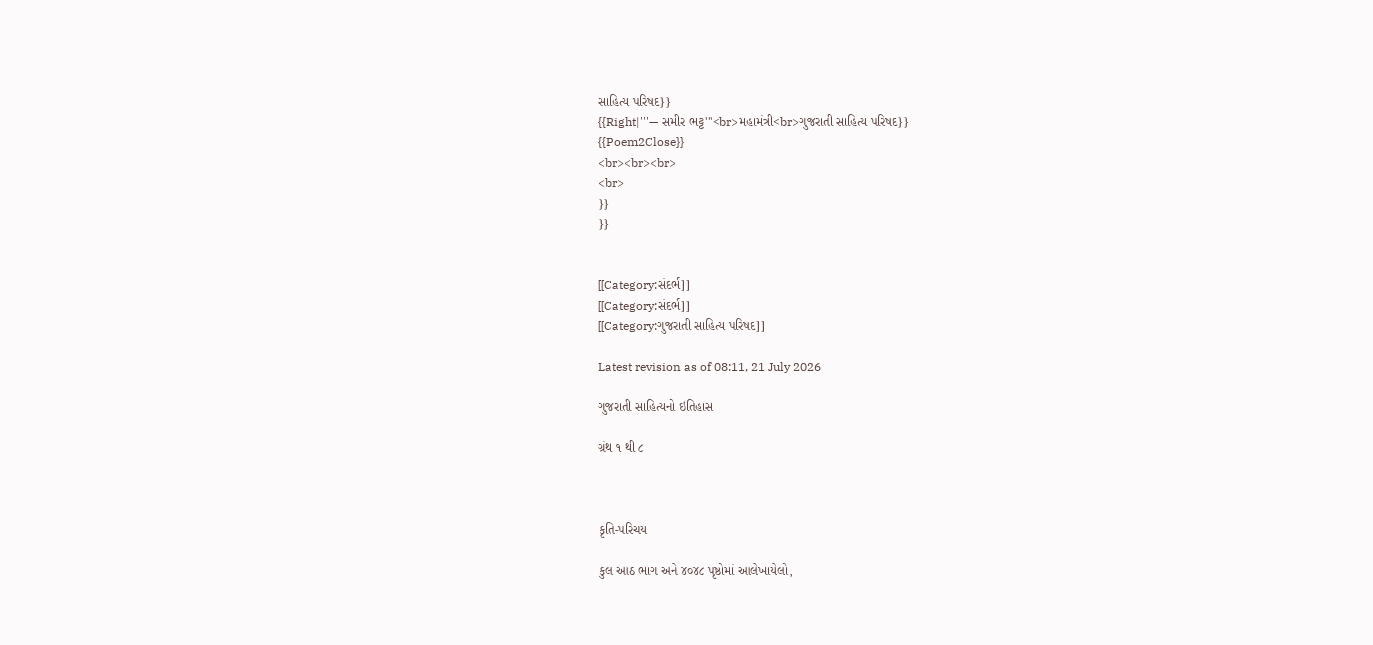સાહિત્ય પરિષદ}}
{{Right|'''— સમીર ભટ્ટ'''<br>મહામંત્રી<br>ગુજરાતી સાહિત્ય પરિષદ}}
{{Poem2Close}}
<br><br><br>
<br>
}}
}}


[[Category:સંદર્ભ]]
[[Category:સંદર્ભ]]
[[Category:ગુજરાતી સાહિત્ય પરિષદ]]

Latest revision as of 08:11, 21 July 2026

ગુજરાતી સાહિત્યનો ઇતિહાસ

ગ્રંથ ૧ થી ૮



કૃતિ-પરિચય

કુલ આઠ ભાગ અને ૪૦૪૮ પૃષ્ઠોમાં આલેખાયેલો,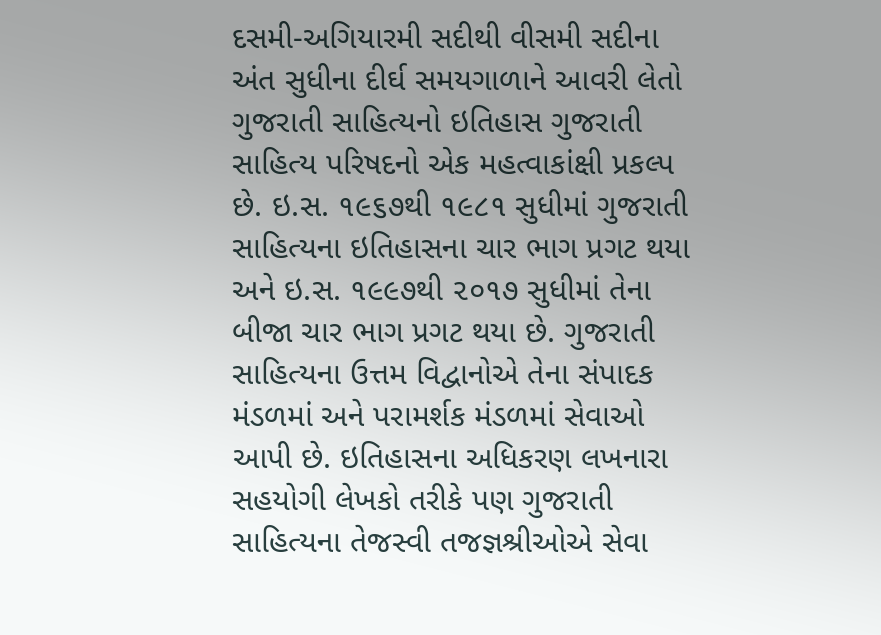દસમી-અગિયારમી સદીથી વીસમી સદીના અંત સુધીના દીર્ઘ સમયગાળાને આવરી લેતો ગુજરાતી સાહિત્યનો ઇતિહાસ ગુજરાતી સાહિત્ય પરિષદનો એક મહત્વાકાંક્ષી પ્રકલ્પ છે. ઇ.સ. ૧૯૬૭થી ૧૯૮૧ સુધીમાં ગુજરાતી સાહિત્યના ઇતિહાસના ચાર ભાગ પ્રગટ થયા અને ઇ.સ. ૧૯૯૭થી ૨૦૧૭ સુધીમાં તેના બીજા ચાર ભાગ પ્રગટ થયા છે. ગુજરાતી સાહિત્યના ઉત્તમ વિદ્વાનોએ તેના સંપાદક મંડળમાં અને પરામર્શક મંડળમાં સેવાઓ આપી છે. ઇતિહાસના અધિકરણ લખનારા સહયોગી લેખકો તરીકે પણ ગુજરાતી સાહિત્યના તેજસ્વી તજજ્ઞશ્રીઓએ સેવા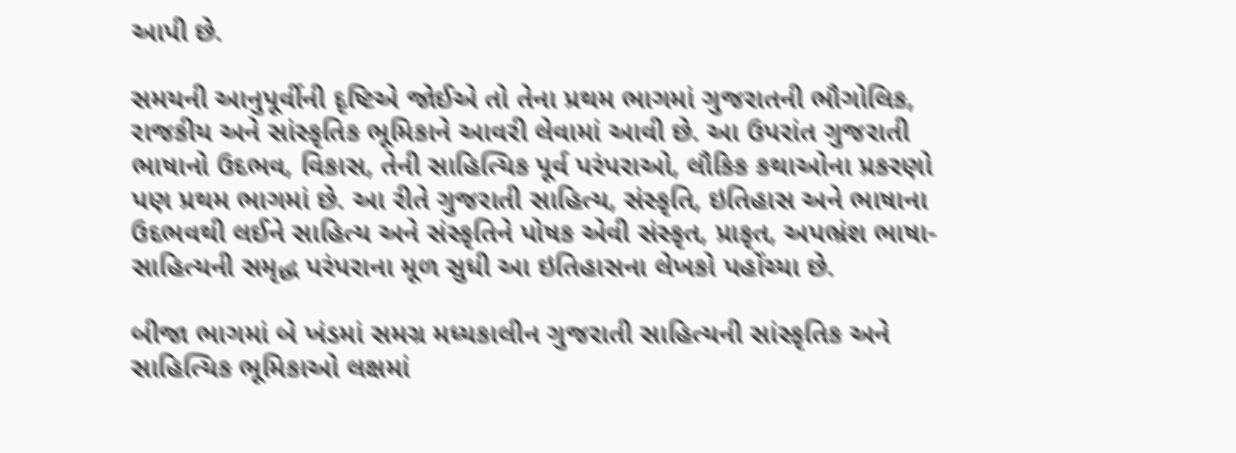આપી છે.

સમયની આનુપૂર્વીની દૃષ્ટિએ જોઈએ તો તેના પ્રથમ ભાગમાં ગુજરાતની ભૌગોલિક, રાજકીય અને સાંસ્કૃતિક ભૂમિકાને આવરી લેવામાં આવી છે. આ ઉપરાંત ગુજરાતી ભાષાનો ઉદભવ, વિકાસ, તેની સાહિત્યિક પૂર્વ પરંપરાઓ, લૌકિક કથાઓના પ્રકરણો પણ પ્રથમ ભાગમાં છે. આ રીતે ગુજરાતી સાહિત્ય, સંસ્કૃતિ, ઇતિહાસ અને ભાષાના ઉદભવથી લઈને સાહિત્ય અને સંસ્કૃતિને પોષક એવી સંસ્કૃત, પ્રાકૃત, અપભ્રંશ ભાષા-સાહિત્યની સમૃદ્ધ પરંપરાના મૂળ સુધી આ ઇતિહાસના લેખકો પહોંચ્યા છે.

બીજા ભાગમાં બે ખંડમાં સમગ્ર મધ્યકાલીન ગુજરાતી સાહિત્યની સાંસ્કૃતિક અને સાહિત્યિક ભૂમિકાઓ લક્ષમાં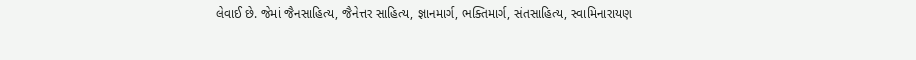લેવાઈ છે. જેમાં જૈનસાહિત્ય, જૈનેત્તર સાહિત્ય, જ્ઞાનમાર્ગ, ભક્તિમાર્ગ, સંતસાહિત્ય, સ્વામિનારાયણ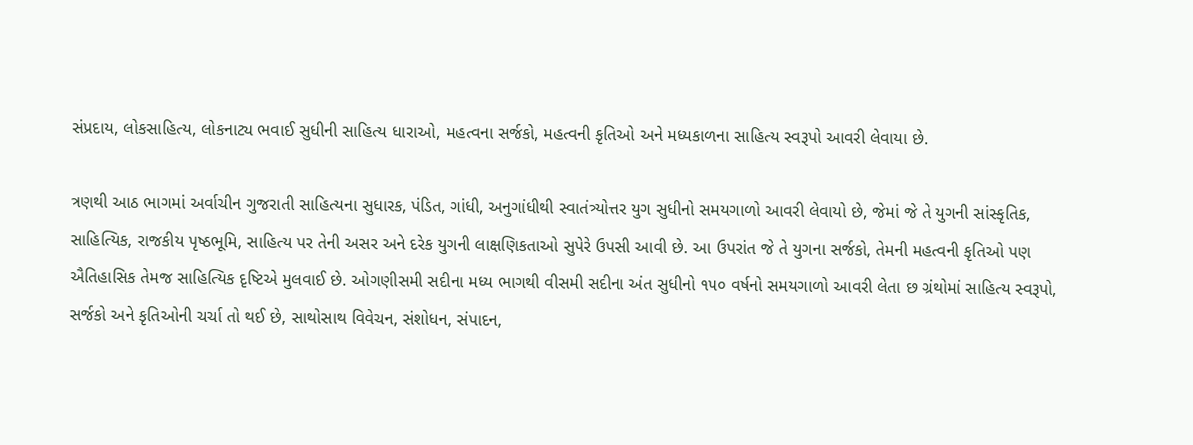સંપ્રદાય, લોકસાહિત્ય, લોકનાટ્ય ભવાઈ સુધીની સાહિત્ય ધારાઓ, મહત્વના સર્જકો, મહત્વની કૃતિઓ અને મધ્યકાળના સાહિત્ય સ્વરૂપો આવરી લેવાયા છે.

ત્રણથી આઠ ભાગમાં અર્વાચીન ગુજરાતી સાહિત્યના સુધારક, પંડિત, ગાંધી, અનુગાંધીથી સ્વાતંત્ર્યોત્તર યુગ સુધીનો સમયગાળો આવરી લેવાયો છે, જેમાં જે તે યુગની સાંસ્કૃતિક, સાહિત્યિક, રાજકીય પૃષ્ઠભૂમિ, સાહિત્ય પર તેની અસર અને દરેક યુગની લાક્ષણિકતાઓ સુપેરે ઉપસી આવી છે. આ ઉપરાંત જે તે યુગના સર્જકો, તેમની મહત્વની કૃતિઓ પણ ઐતિહાસિક તેમજ સાહિત્યિક દૃષ્ટિએ મુલવાઈ છે. ઓગણીસમી સદીના મધ્ય ભાગથી વીસમી સદીના અંત સુધીનો ૧૫૦ વર્ષનો સમયગાળો આવરી લેતા છ ગ્રંથોમાં સાહિત્ય સ્વરૂપો, સર્જકો અને કૃતિઓની ચર્ચા તો થઈ છે, સાથોસાથ વિવેચન, સંશોધન, સંપાદન,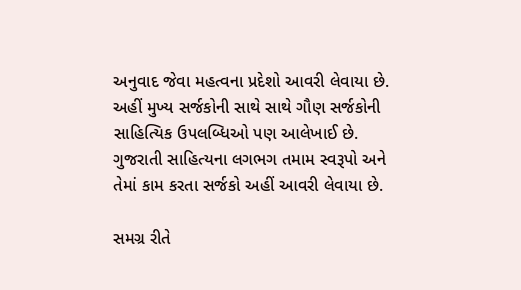અનુવાદ જેવા મહત્વના પ્રદેશો આવરી લેવાયા છે. અહીં મુખ્ય સર્જકોની સાથે સાથે ગૌણ સર્જકોની સાહિત્યિક ઉપલબ્ધિઓ પણ આલેખાઈ છે. ગુજરાતી સાહિત્યના લગભગ તમામ સ્વરૂપો અને તેમાં કામ કરતા સર્જકો અહીં આવરી લેવાયા છે.

સમગ્ર રીતે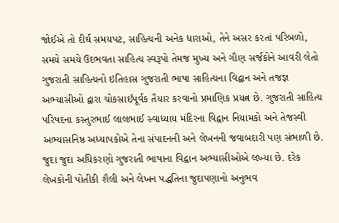જોઈએ તો દીર્ઘ સમયપટ, સાહિત્યની અનેક ધારાઓ, તેને અસર કરતાં પરિબળો, સમયે સમયે ઉદભવતા સાહિત્ય સ્વરૂપો તેમજ મુખ્ય અને ગૌણ સર્જકોને આવરી લેતો ગુજરાતી સાહિત્યનો ઇતિહાસ ગુજરાતી ભાષા સાહિત્યના વિદ્વાન અને તજજ્ઞ અભ્યાસીઓ દ્વારા ચોકસાઈપૂર્વક તૈયાર કરવાનો પ્રમાણિક પ્રયત્ન છે. ગુજરાતી સાહિત્ય પરિષદના કસ્તુરભાઈ લાલભાઈ સ્વાધ્યાય મંદિરના વિદ્વાન નિયામકો અને તેજસ્વી અભ્યાસનિષ્ઠ અધ્યાપકોએ તેના સંપાદનની અને લેખનની જવાબદારી પણ સંભાળી છે. જુદા જુદા અધિકરણો ગુજરાતી ભાષાના વિદ્વાન અભ્યાસીઓએ લખ્યા છે. દરેક લેખકોની પોતીકી શૈલી અને લેખન પદ્ધતિના જુદાપણાનો અનુભવ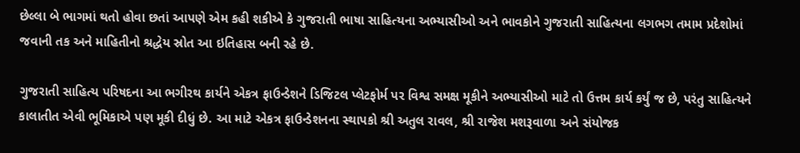છેલ્લા બે ભાગમાં થતો હોવા છતાં આપણે એમ કહી શકીએ કે ગુજરાતી ભાષા સાહિત્યના અભ્યાસીઓ અને ભાવકોને ગુજરાતી સાહિત્યના લગભગ તમામ પ્રદેશોમાં જવાની તક અને માહિતીનો શ્રદ્ધેય સ્રોત આ ઇતિહાસ બની રહે છે.

ગુજરાતી સાહિત્ય પરિષદના આ ભગીરથ કાર્યને એકત્ર ફાઉન્ડેશને ડિજિટલ પ્લેટફોર્મ પર વિશ્વ સમક્ષ મૂકીને અભ્યાસીઓ માટે તો ઉત્તમ કાર્ય કર્યું જ છે, પરંતુ સાહિત્યને કાલાતીત એવી ભૂમિકાએ પણ મૂકી દીધું છે. આ માટે એકત્ર ફાઉન્ડેશનના સ્થાપકો શ્રી અતુલ રાવલ, શ્રી રાજેશ મશરૂવાળા અને સંયોજક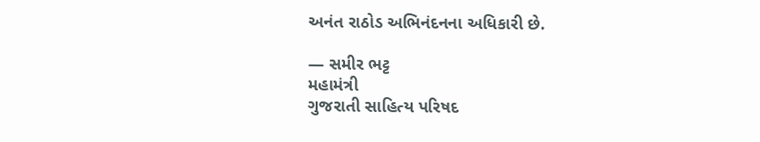અનંત રાઠોડ અભિનંદનના અધિકારી છે.

— સમીર ભટ્ટ
મહામંત્રી
ગુજરાતી સાહિત્ય પરિષદ